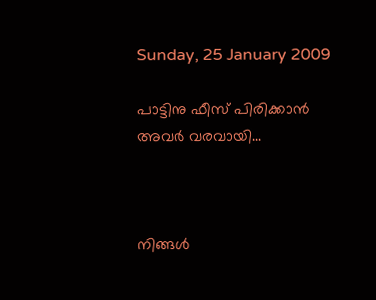Sunday, 25 January 2009

പാട്ടിനു ഫീസ് പിരിക്കാന്‍ അവര്‍ വരവായി...



നിങ്ങള്‍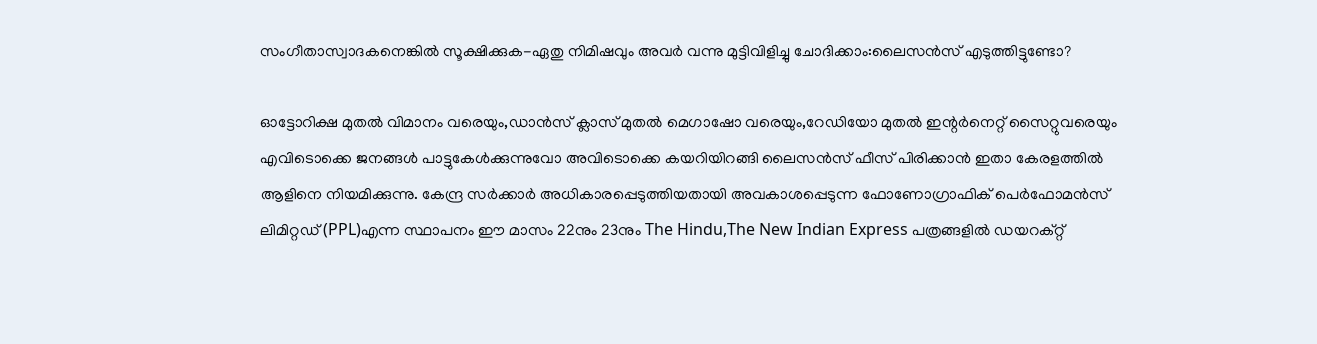സംഗീതാസ്വാദകനെങ്കില്‍ സൂക്ഷിക്കുക-ഏതു നിമിഷവും അവര്‍ വന്നു മുട്ടിവിളിച്ചു ചോദിക്കാം:ലൈസന്‍സ് എടുത്തിട്ടുണ്ടോ?

ഓട്ടോറിക്ഷ മുതല്‍ വിമാനം വരെയും,ഡാന്‍സ് ക്ലാസ് മുതല്‍ മെഗാഷോ വരെയും,റേഡിയോ മുതല്‍ ഇന്റര്‍നെറ്റ് സൈറ്റുവരെയും എവിടൊക്കെ ജനങ്ങള്‍ പാട്ടുകേള്‍ക്കുന്നുവോ അവിടൊക്കെ കയറിയിറങ്ങി ലൈസന്‍സ് ഫീസ് പിരിക്കാന്‍‍ ഇതാ കേരളത്തില്‍ ആളിനെ നിയമിക്കുന്നു. കേന്ദ്ര സര്‍ക്കാര്‍ അധികാരപ്പെടുത്തിയതായി അവകാശപ്പെടുന്ന ഫോണോഗ്രാഫിക് പെര്‍ഫോമന്‍സ് ലിമിറ്റഡ് (PPL)എന്ന സ്ഥാപനം ഈ മാസം 22നും 23നും The Hindu,The New Indian Express പത്രങ്ങളില്‍ ഡയറക്റ്റ്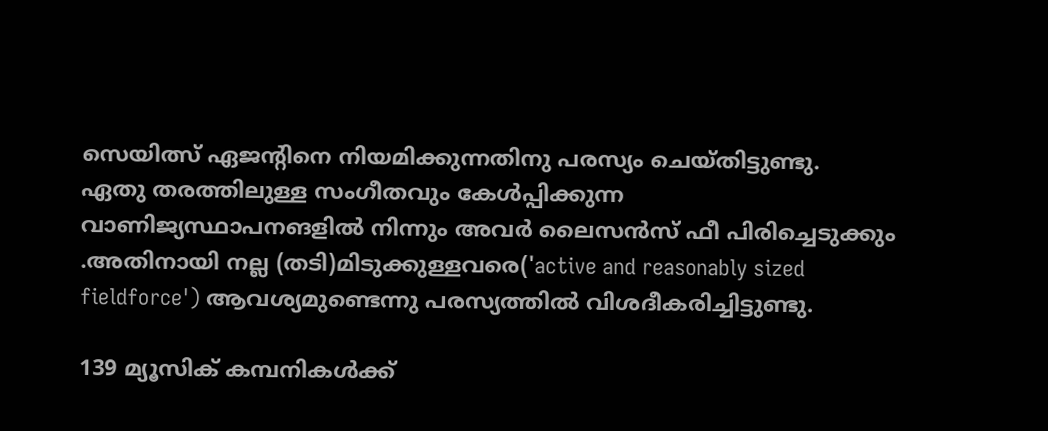സെയിത്സ് ഏജന്റിനെ നിയമിക്കുന്നതിനു പരസ്യം ചെയ്തിട്ടുണ്ടു.
ഏതു തരത്തിലുള്ള സംഗീതവും കേള്‍പ്പിക്കുന്ന വാണിജ്യസ്ഥാപനങളില്‍ നിന്നും അവര്‍ ലൈസന്‍സ് ഫീ പിരിച്ചെടുക്കും .അതിനായി നല്ല (തടി)മിടുക്കുള്ളവരെ('active and reasonably sized fieldforce') ആവശ്യമുണ്ടെന്നു പരസ്യത്തില്‍ വിശദീകരിച്ചിട്ടുണ്ടു.

139 മ്യൂസിക് കമ്പനികള്‍‍ക്ക്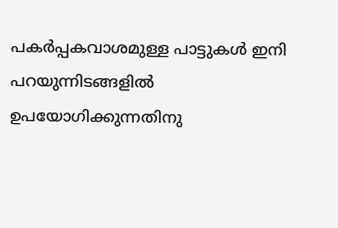പകര്‍പ്പകവാശമുള്ള പാട്ടുകള്‍ ഇനി പറയുന്നിടങ്ങളില്‍ ഉപയോഗിക്കുന്നതിനു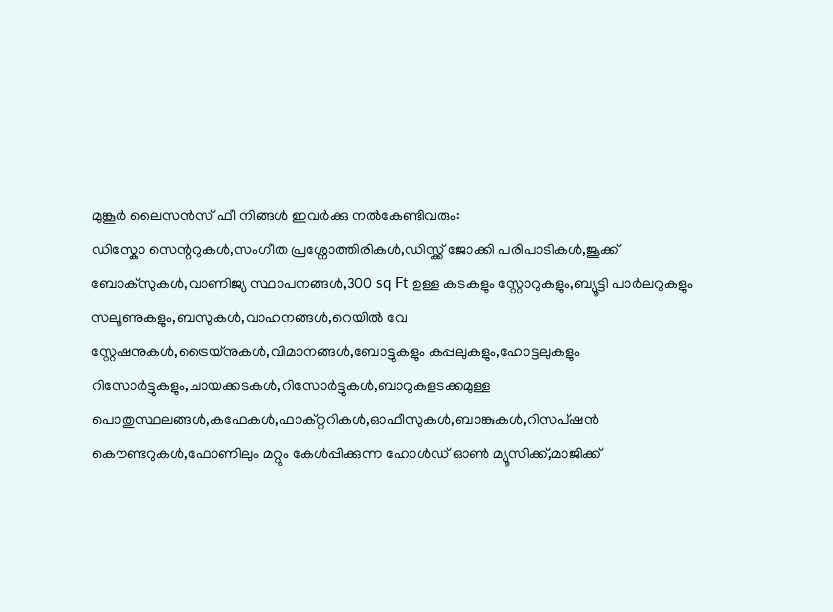മുങ്കൂര്‍ ലൈസന്‍സ് ഫീ നിങ്ങള്‍ ഇവര്‍ക്കു നല്‍കേണ്ടിവരും:
ഡിസ്കോ സെന്ററുകള്‍,സംഗീത പ്രശ്നോത്തിരികള്‍,ഡിസ്ക്ക് ജോക്കി പരിപാടികള്‍,ജൂക്ക് ബോക്സുകള്‍,വാണിജ്യ സ്ഥാപനങ്ങള്‍,300 sq Ft ഉള്ള കടകളും സ്റ്റോറുകളും,ബ്യൂട്ടി പാര്‍ലറുകളും സലൂണുകളും,ബസുകള്‍,വാഹനങ്ങള്‍,റെയില്‍ വേ സ്റ്റേഷനുകള്‍,ട്രൈയ്നുകള്‍‍,വിമാനങ്ങള്‍,ബോട്ടുകളും കപ്പലുകളും,ഹോട്ടലുകളും റിസോര്‍ട്ടുകളും,ചായക്കടകള്‍,റിസോര്‍ട്ടുകള്‍,ബാറുകളടക്കമുള്ള പൊതുസ്ഥലങ്ങള്‍,കഫേകള്‍,ഫാക്റ്ററികള്‍,ഓഫീസുകള്‍,ബാങ്കുകള്‍,റിസപ്ഷന്‍ കൌണ്ടറുകള്‍,ഫോണിലും മറ്റും കേള്‍പ്പിക്കുന്ന ഹോള്‍ഡ് ഓണ്‍ മ്യൂസിക്ക്,മാജിക്ക്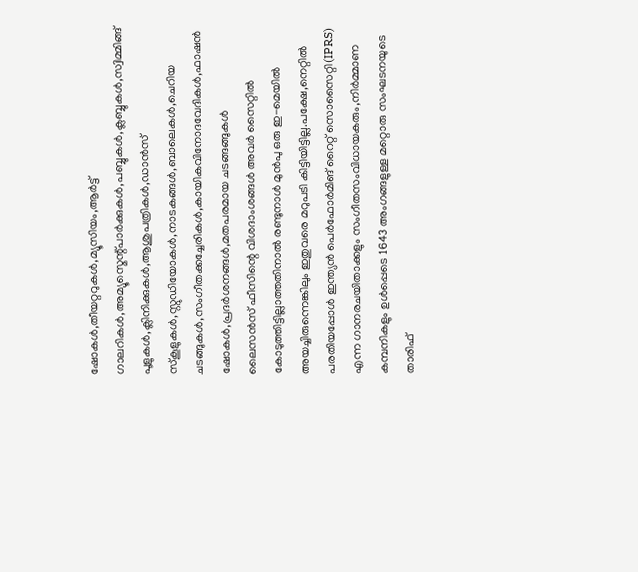ഷോകള്‍,തീയറ്ററുകള്‍,മ്യൂസിയം,ആര്‍ട്ട് ഗാലറികള്‍,അമ്യൂസ്മെന്റ്പാര്‍ക്കുകള്‍,പബ്ബുകള്‍,ക്ലബ്ബുകള്‍,സ്വിമ്മിങ്ങ് പൂളുകള്‍,ക്ലിനിക്കുകള്‍,ആശുപത്രികള്‍,ഡാ‍ന്‍സ് സ്കൂളുകള്‍,സ്റ്റുഡിയോകള്‍,നാടകങ്ങള്‍,ബാലെകള്‍,ചെറിയ ചടങ്ങുകള്‍,സംഗീതക്കച്ചേരികള്‍,കായികവിനോദവേദികള്‍,ഫാഷന്‍ ഷോകള്‍,പ്രദര്‍ശനങ്ങള്‍,മതപരമായ ചടങ്ങങ്ങുകള്‍
ലൈസന്‍സ് ഫീസിന്റെ വിശദാംശങ്ങള്‍ അവര്‍ സൈറ്റില്‍ കോടുത്തിട്ടില്ലാത്തതിനാല്‍ രണ്ടുനാള്‍ മുന്‍പു ഒരു ഇ-മെയില്‍ അയച്ചിരുന്നെങ്കിലും ഇതുവരെ മറുപടി കിട്ടിയിട്ടില്ല.പക്ഷേ,നെറ്റില്‍ പരതിയപ്പോള്‍ ഇന്ത്യന്‍ പെര്‍ഫോര്‍മിങ് റൈറ്റ് സൊസൈറ്റി(IPRS) എന്ന ഗാനരചയിതാക്കളും സംഗീതസംവിധായകരും,നിര്‍മ്മാണ കമ്പനികളും ഉള്‍പ്പെടെ 1643 അംഗങ്ങളുള്ള മറ്റൊരു സംഘടനയുടെ താരിഫ്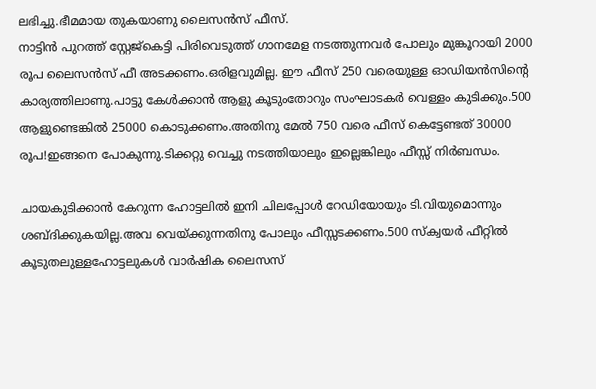ലഭിച്ചു.ഭീമമായ തുകയാണു ലൈസന്‍സ് ഫീസ്.
നാട്ടിന്‍ പുറത്ത് സ്റ്റേജ്കെട്ടി പിരിവെടുത്ത് ഗാനമേള നടത്തുന്നവര്‍ പോലും മുങ്കൂറായി 2000 രൂപ ലൈസന്‍സ് ഫീ അടക്കണം.ഒരിളവുമില്ല. ഈ ഫീസ് 250 വരെയുള്ള ഓഡിയന്‍സിന്റെ കാര്യത്തിലാണു.പാട്ടു കേള്‍ക്കാന്‍ ആളു കൂടുംതോറും സംഘാടകര്‍ വെള്ളം കുടിക്കും.500 ആളുണ്ടെങ്കില്‍ 25000 കൊടുക്കണം.അതിനു മേല്‍ 750 വരെ ഫീസ് കെട്ടേണ്ടത് 30000 രൂപ!ഇങ്ങനെ പോകുന്നു.ടിക്കറ്റു വെച്ചു നടത്തിയാലും ഇല്ലെങ്കിലും ഫീസ്സ് നിര്‍ബന്ധം.

ചായകുടിക്കാന്‍ കേറുന്ന ഹോട്ടലില്‍ ഇനി ചിലപ്പോള്‍ റേഡിയോയും ടി.വിയുമൊന്നും ശബ്ദിക്കുകയില്ല.അവ വെയ്ക്കുന്നതിനു പോലും ഫീസ്സടക്കണം.500 സ്ക്വയര്‍ ഫീറ്റില്‍ കൂടുതലുള്ളഹോട്ടലുകള്‍ വാര്‍ഷിക ലൈസസ്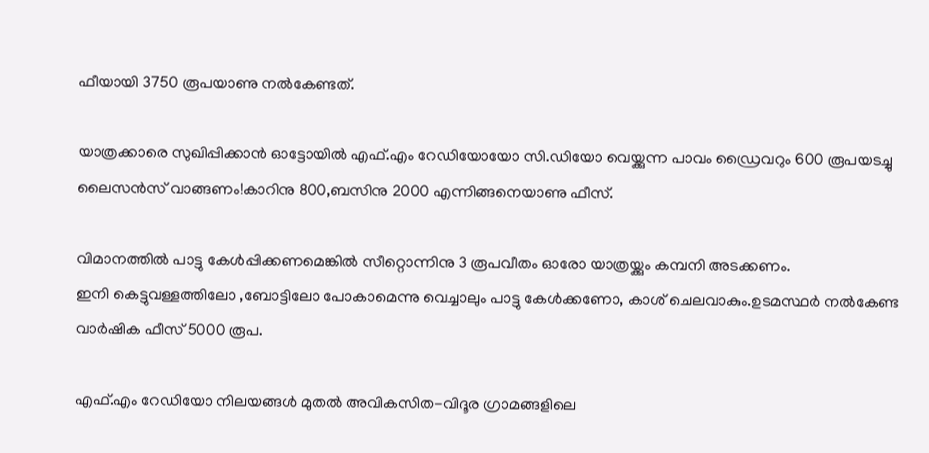ഫീയായി 3750 രൂപയാണു നല്‍കേണ്ടത്.

യാത്രക്കാരെ സുഖിപ്പിക്കാന്‍ ഓട്ടോയില്‍ എഫ്.എം റേഡിയോയോ സി.ഡിയോ വെയ്ക്കുന്ന പാവം ഡ്രൈവറും 600 രൂപയടച്ചു ലൈസന്‍സ് വാങ്ങണം!കാറിനു 800,ബസിനു 2000 എന്നിങ്ങനെയാണു ഫീസ്.

വിമാനത്തില്‍ പാട്ടു കേള്‍പ്പിക്കണമെങ്കില്‍ സീറ്റൊന്നിനു 3 രൂപവീതം ഓരോ യാത്രയ്ക്കും കമ്പനി അടക്കണം.
ഇനി കെട്ടുവള്ളത്തിലോ ,ബോട്ടിലോ പോകാമെന്നു വെച്ചാലും പാട്ടു കേള്‍ക്കണോ, കാശ് ചെലവാകും.ഉടമസ്ഥര്‍ നല്‍കേണ്ട വാര്‍ഷിക ഫീസ് 5000 രൂപ.

എഫ്.എം റേഡിയോ നിലയങ്ങള്‍ മുതല്‍ അവികസിത-വിദൂര ഗ്രാമങ്ങളിലെ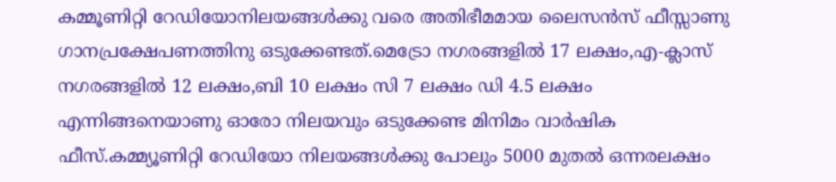കമ്മൂണിറ്റി റേഡിയോനിലയങ്ങള്‍ക്കു വരെ അതിഭീമമായ ലൈസന്‍സ് ഫീസ്സാണു ഗാനപ്രക്ഷേപണത്തിനു ഒടുക്കേണ്ടത്.മെട്രോ നഗരങ്ങളില്‍ 17 ലക്ഷം,എ-ക്ലാസ് നഗരങ്ങളില്‍ 12 ലക്ഷം,ബി 10 ലക്ഷം സി 7 ലക്ഷം ഡി 4.5 ലക്ഷം എന്നിങ്ങനെയാണു ഓരോ നിലയവും ഒടുക്കേണ്ട മിനിമം വാര്‍ഷിക ഫീസ്.കമ്മ്യൂ‍ണിറ്റി റേഡിയോ നിലയങ്ങള്‍ക്കു പോലും 5000 മുതല്‍ ഒന്നരലക്ഷം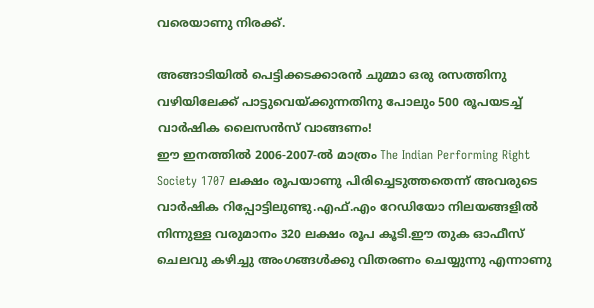വരെയാണു നിരക്ക്.

അങ്ങാടിയില്‍ പെട്ടിക്കടക്കാരന്‍ ചുമ്മാ ഒരു രസത്തിനു വഴിയിലേക്ക് പാട്ടുവെയ്ക്കുന്നതിനു പോലും 500 രൂപയടച്ച് വാര്‍ഷിക ലൈസന്‍സ് വാങ്ങണം!
ഈ ഇനത്തില്‍ 2006-2007-ല്‍ മാത്രം The Indian Performing Right Society 1707 ലക്ഷം രൂപയാണു പിരിച്ചെടുത്തതെന്ന് അവരുടെ വാര്‍ഷിക റിപ്പോട്ടിലുണ്ടു.എഫ്.എം റേഡിയോ നിലയങ്ങളില്‍ നിന്നുള്ള വരുമാനം 320 ലക്ഷം രൂപ കൂടി.ഈ തുക ഓഫീസ് ചെലവു കഴിച്ചു അംഗങ്ങള്‍ക്കു വിതരണം ചെയ്യുന്നു എന്നാണു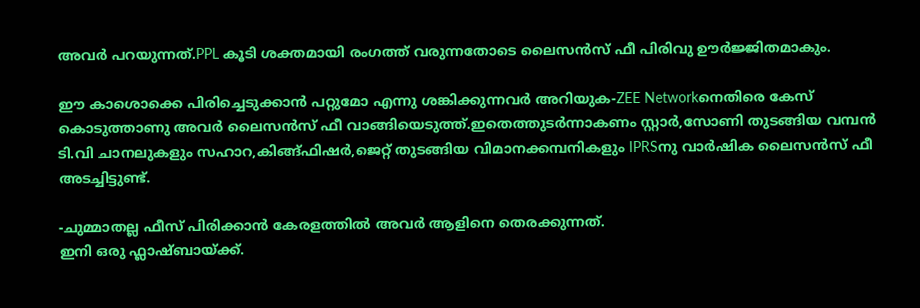അവര്‍ പറയുന്നത്.PPL കൂടി ശക്തമായി രംഗത്ത് വരുന്നതോടെ ലൈസന്‍സ് ഫീ പിരിവു ഊര്‍ജ്ജിതമാകും.

ഈ കാശൊക്കെ പിരിച്ചെടുക്കാന്‍ പറ്റുമോ എന്നു ശങ്കിക്കുന്നവര്‍ അറിയുക-ZEE Networkനെതിരെ കേസ് കൊടുത്താണു അവര്‍ ലൈസന്‍സ് ഫീ വാങ്ങിയെടുത്ത്.ഇതെത്തുടര്‍ന്നാകണം സ്റ്റാര്‍,സോണി തുടങ്ങിയ വമ്പന്‍ ടി.വി ചാനലുകളും സഹാറ,കിങ്ങ്ഫിഷര്‍,ജെറ്റ് തുടങ്ങിയ വിമാനക്കമ്പനികളും IPRSനു വാര്‍ഷിക ലൈസന്‍സ് ഫീ അടച്ചിട്ടുണ്ട്.

-ചുമ്മാതല്ല ഫീസ് പിരിക്കാന്‍ കേരളത്തില്‍ അവര്‍ ആളിനെ തെരക്കുന്നത്.
ഇനി ഒരു ഫ്ലാഷ്ബായ്ക്ക്.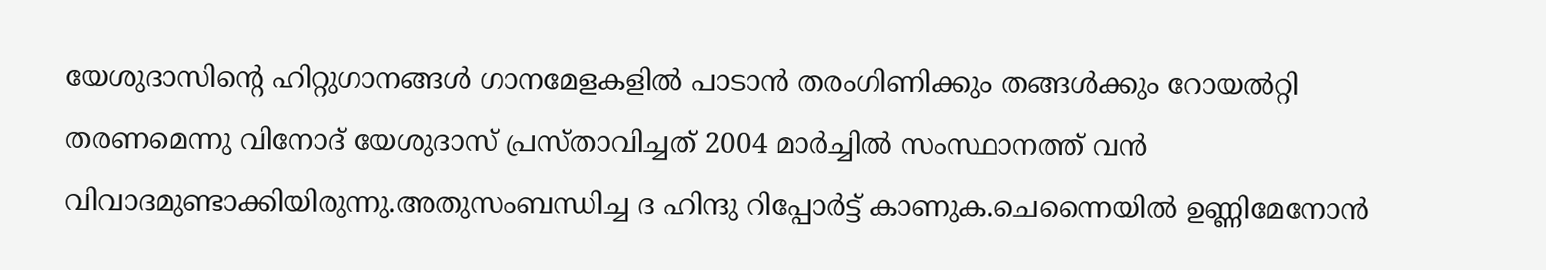യേശുദാസിന്റെ ഹിറ്റുഗാനങ്ങള്‍ ഗാനമേളകളില്‍ പാടാന്‍ തരംഗിണിക്കും തങ്ങള്‍ക്കും റോയല്‍റ്റി തരണമെന്നു വിനോദ് യേശുദാസ് പ്രസ്താവിച്ചത് 2004 മാര്‍ച്ചില്‍ സംസ്ഥാനത്ത് വന്‍ വിവാദമുണ്ടാക്കിയിരുന്നു.അതുസംബന്ധിച്ച ദ ഹിന്ദു റിപ്പോര്‍ട്ട് കാണുക.ചെന്നൈയില്‍ ഉണ്ണിമേനോന്‍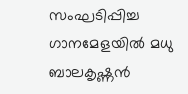സംഘടിപ്പിച്ച ഗാനമേളയില്‍ മധു ബാലകൃഷ്ണന്‍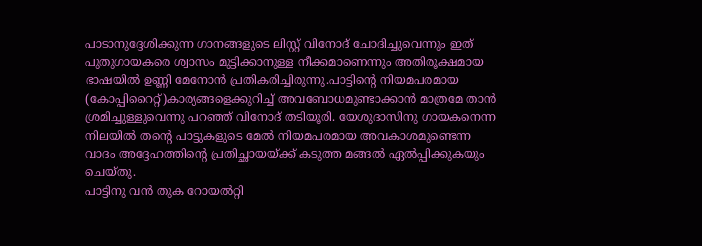പാടാനുദ്ദേശിക്കുന്ന ഗാനങ്ങളുടെ ലിസ്റ്റ് വിനോദ് ചോദിച്ചുവെന്നും ഇത് പുതുഗായകരെ ശ്വാസം മുട്ടിക്കാനുള്ള നീക്കമാണെന്നും അതിരൂക്ഷമായ ഭാഷയില്‍ ഉണ്ണി മേനോന്‍ പ്രതികരിച്ചിരുന്നു.പാട്ടിന്റെ നിയമപരമായ (കോപ്പിറൈറ്റ്)കാര്യങ്ങളെക്കുറിച്ച് അവബോധമുണ്ടാക്കാന്‍ മാത്രമേ താന്‍ ശ്രമിച്ചുള്ളുവെന്നു പറഞ്ഞ് വിനോദ് തടിയൂരി. യേശുദാസിനു ഗായകനെന്ന നിലയില്‍ തന്റെ പാട്ടുകളുടെ മേല്‍ നിയമപരമായ അവകാശമുണ്ടെന്ന വാദം അദ്ദേഹത്തിന്റെ പ്രതിച്ഛായയ്ക്ക് കടുത്ത മങ്ങല്‍ ഏല്‍പ്പിക്കുകയും ചെയ്തു.
പാട്ടിനു വന്‍ തുക റോയല്‍റ്റി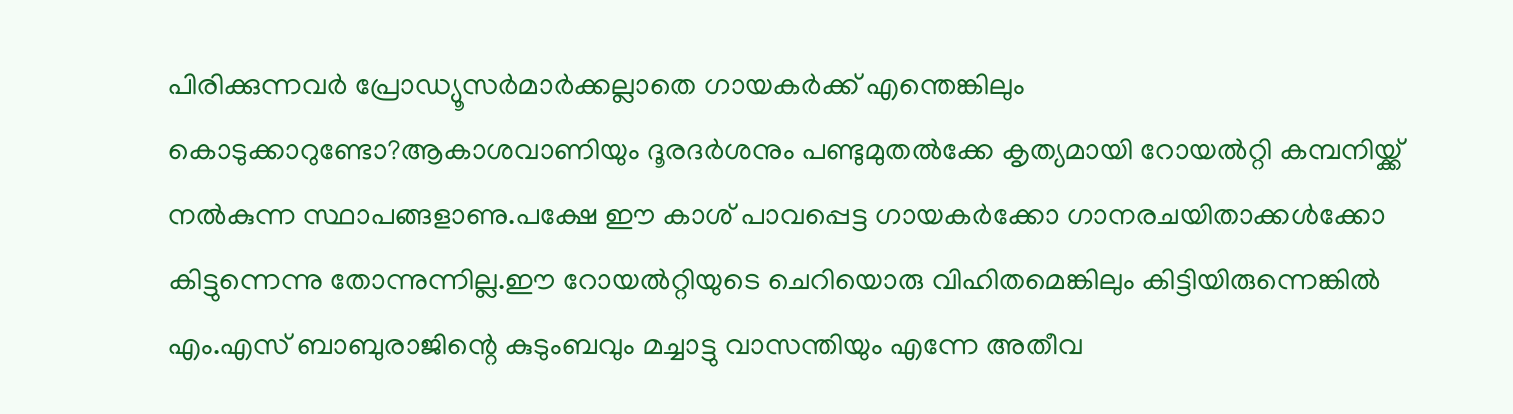പിരിക്കുന്നവര്‍ പ്രോഡ്യൂസര്‍മാര്‍ക്കല്ലാതെ ഗായകര്‍ക്ക് എന്തെങ്കിലും കൊടുക്കാറുണ്ടോ?ആകാശവാണിയും ദൂരദര്‍ശനും പണ്ടുമുതല്‍ക്കേ കൃത്യമായി റോയല്‍റ്റി കമ്പനിയ്ക്ക് നല്‍കുന്ന സ്ഥാപങ്ങളാണു.പക്ഷേ ഈ കാശ് പാവപ്പെട്ട ഗായകര്‍ക്കോ ഗാനരചയിതാക്കള്‍ക്കോ കിട്ടുന്നെന്നു തോന്നുന്നില്ല.ഈ റോയല്‍റ്റിയുടെ ചെറിയൊരു വിഹിതമെങ്കിലും കിട്ടിയിരുന്നെങ്കില്‍ എം.എസ് ബാബുരാജിന്റെ കുടുംബവും മച്ചാട്ടു വാസന്തിയും എന്നേ അതീവ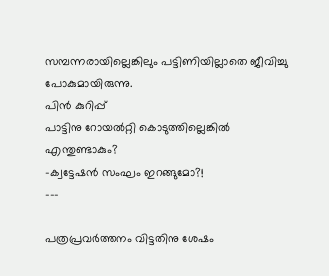സമ്പന്നരായില്ലെങ്കിലും പട്ടിണിയില്ലാതെ ജീവിച്ചു പോകുമായിരുന്നു.
പിന്‍ കുറിപ്പ്
പാട്ടിനു റോയല്‍റ്റി കൊടുത്തില്ലെങ്കില്‍ എന്തുണ്ടാകും?
-ക്വട്ടേഷന്‍ സംഘം ഇറങ്ങുമോ?!
---

പത്രപ്രവര്‍ത്തനം വിട്ടതിനു ശേഷം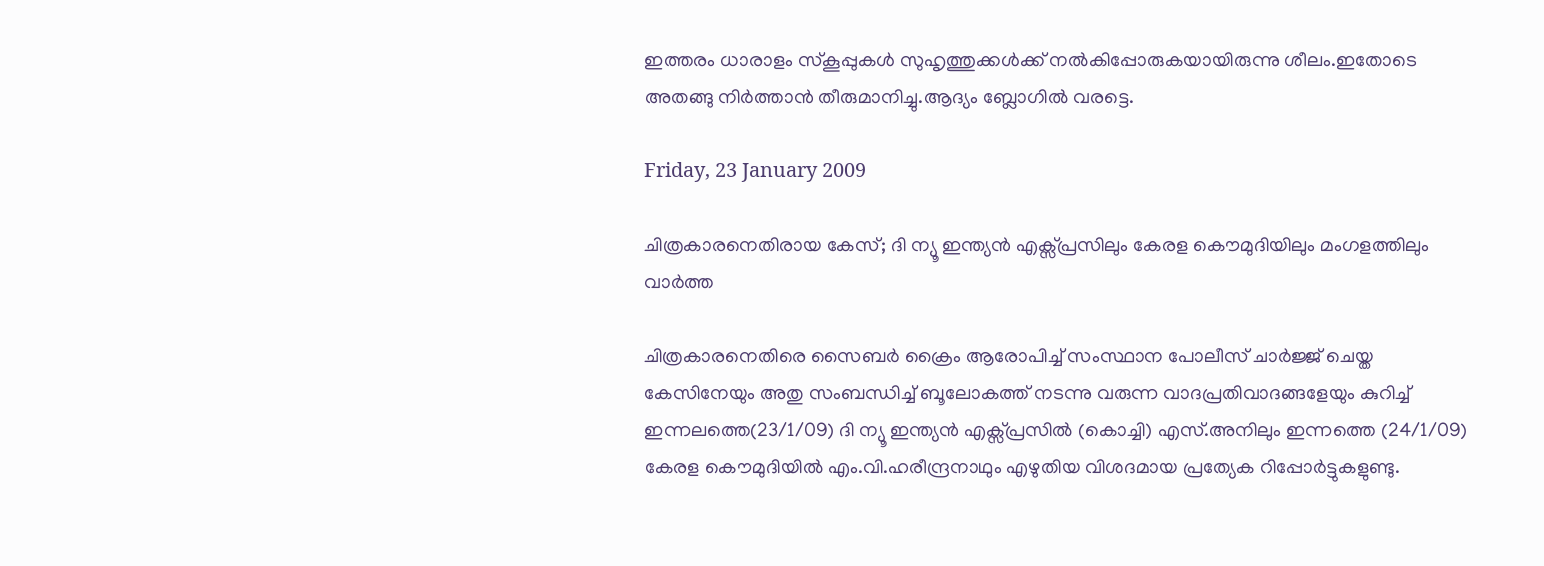ഇത്തരം ധാരാളം സ്കൂപ്പുകള്‍ സുഹൃത്തുക്കള്‍ക്ക് നല്‍കിപ്പോരുകയായിരുന്നു ശീലം.ഇതോടെ അതങ്ങു നിര്‍ത്താന്‍ തീരുമാനിച്ചു.ആദ്യം ബ്ലോഗില്‍ വരട്ടെ.

Friday, 23 January 2009

ചിത്രകാരനെതിരായ കേസ്; ദി ന്യൂ ഇന്ത്യന്‍ എക്സ്പ്രസിലും കേരള കൌമുദിയിലും മംഗളത്തിലും വാര്‍ത്ത

ചിത്രകാരനെതിരെ സൈബര്‍ ക്രൈം ആരോപിച്ച് സംസ്ഥാന പോലീസ് ചാര്‍ജ്ജ് ചെയ്ത കേസിനേയും അതു സംബന്ധിച്ച് ബൂലോകത്ത് നടന്നു വരുന്ന വാദപ്രതിവാദങ്ങളേയും കുറിച്ച് ഇന്നലത്തെ(23/1/09) ദി ന്യൂ ഇന്ത്യന്‍ എക്സ്പ്രസില്‍ (കൊച്ചി) എസ്.അനിലും ഇന്നത്തെ (24/1/09) കേരള കൌമുദിയില്‍ എം.വി.ഹരീന്ദ്രനാഥും എഴുതിയ വിശദമായ പ്രത്യേക റിപ്പോര്‍ട്ടുകളുണ്ടു.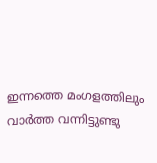ഇന്നത്തെ മംഗളത്തിലും വാര്‍ത്ത വന്നിട്ടുണ്ടു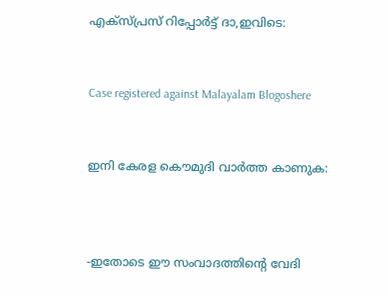എക്സ്പ്രസ് റിപ്പോര്‍ട്ട് ദാ,ഇവിടെ:


Case registered against Malayalam Blogoshere


ഇനി കേരള കൌമുദി വാര്‍ത്ത കാണുക:



-ഇതോടെ ഈ സംവാദത്തിന്റെ വേദി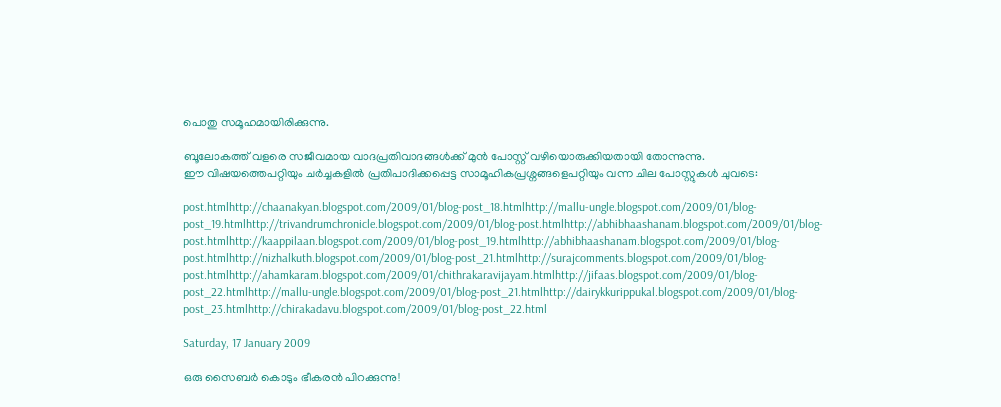പൊതു സമൂഹമായിരിക്കുന്നു.

ബൂലോകത്ത് വളരെ സജീവമായ വാദപ്രതിവാദങ്ങള്‍ക്ക് മുന്‍ പോസ്റ്റ് വഴിയൊരുക്കിയതായി തോന്നുന്നു.
ഈ വിഷയത്തെപറ്റിയും ചര്‍ച്ചകളില്‍ പ്രതിപാദിക്കപ്പെട്ട സാമൂഹികപ്രശ്നങ്ങളെപറ്റിയും വന്ന ചില പോസ്റ്റുകള്‍ ചുവടെ:

post.htmlhttp://chaanakyan.blogspot.com/2009/01/blog-post_18.htmlhttp://mallu-ungle.blogspot.com/2009/01/blog-post_19.htmlhttp://trivandrumchronicle.blogspot.com/2009/01/blog-post.htmlhttp://abhibhaashanam.blogspot.com/2009/01/blog-post.htmlhttp://kaappilaan.blogspot.com/2009/01/blog-post_19.htmlhttp://abhibhaashanam.blogspot.com/2009/01/blog-post.htmlhttp://nizhalkuth.blogspot.com/2009/01/blog-post_21.htmlhttp://surajcomments.blogspot.com/2009/01/blog-post.htmlhttp://ahamkaram.blogspot.com/2009/01/chithrakaravijayam.htmlhttp://jifaas.blogspot.com/2009/01/blog-post_22.htmlhttp://mallu-ungle.blogspot.com/2009/01/blog-post_21.htmlhttp://dairykkurippukal.blogspot.com/2009/01/blog-post_23.htmlhttp://chirakadavu.blogspot.com/2009/01/blog-post_22.html

Saturday, 17 January 2009

ഒരു സൈബര്‍ കൊടും ഭീകരന്‍ പിറക്കുന്നു!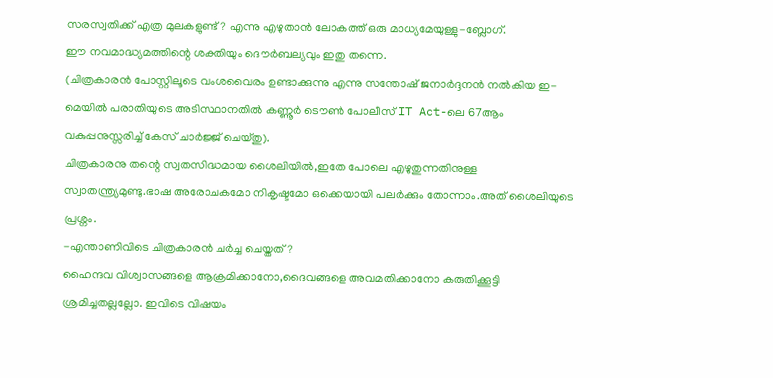സരസ്വതിക്ക് എത്ര മുലകളുണ്ട്? എന്നു എഴുതാന്‍ ലോകത്ത് ഒരു മാധ്യമേയുള്ളു-ബ്ലോഗ്.
ഈ നവമാദ്ധ്യമത്തിന്റെ ശക്തിയും ദൌര്‍ബല്യവും ഇതു തന്നെ.
(ചിത്രകാരന്‍ പോസ്റ്റിലൂടെ വംശവൈരം ഉണ്ടാക്കുന്നു എന്നു സന്തോഷ് ജനാര്‍ദ്ദനന്‍ നല്‍കിയ ഇ-മെയില്‍ പരാതിയുടെ അടിസ്ഥാനതില്‍ കണ്ണൂര്‍ ടൌണ്‍ പോലീസ് IT Act-ലെ 67ആം വകുപ്പനുസ്സരിച്ച് കേസ് ചാര്‍ജ്ജ് ചെയ്തു).
ചിത്രകാരനു തന്റെ സ്വതസിദ്ധമായ ശൈലിയില്‍,ഇതേ പോലെ എഴുതുന്നതിനുള്ള സ്വാതന്ത്ര്യമുണ്ടു.ഭാഷ അരോചകമോ നികൃഷ്ടമോ ഒക്കെയായി പലര്‍ക്കും തോന്നാം.അത് ശൈലിയുടെ പ്രശ്നം.
-എ‍ന്താണിവിടെ ചിത്രകാരന്‍ ചര്‍ച്ച ചെയ്തത്?
ഹൈന്ദവ വിശ്വാസങ്ങളെ ആക്രമിക്കാനോ,ദൈവങ്ങളെ അവമതിക്കാനോ കരുതിക്കൂട്ടി ശ്രമിച്ചതല്ലല്ലോ. ഇവിടെ വിഷയം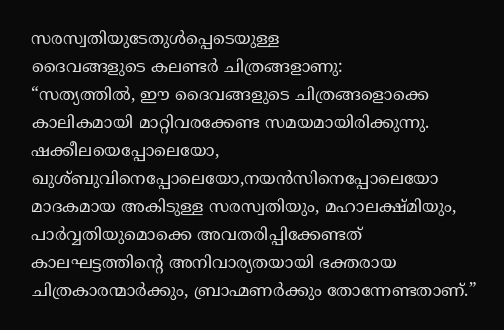സരസ്വതിയുടേതുള്‍പ്പെടെയുള്ള
ദൈവങ്ങളുടെ കലണ്ടര്‍ ചിത്രങ്ങളാണു:
“സത്യത്തില്‍, ഈ ദൈവങ്ങളുടെ ചിത്രങ്ങളൊക്കെ കാലികമായി മാറ്റിവരക്കേണ്ട സമയമായിരിക്കുന്നു. ഷക്കീലയെപ്പോലെയോ, ഖുശ്ബുവിനെപ്പോലെയോ,നയന്‍സിനെപ്പോലെയോ മാദകമായ അകിടുള്ള സരസ്വതിയും, മഹാലക്ഷ്മിയും, പാര്‍വ്വതിയുമൊക്കെ അവതരിപ്പിക്കേണ്ടത് കാലഘട്ടത്തിന്റെ അനിവാര്യതയായി ഭക്തരായ ചിത്രകാരന്മാര്‍ക്കും, ബ്രാഹ്മണര്‍ക്കും തോന്നേണ്ടതാണ്.”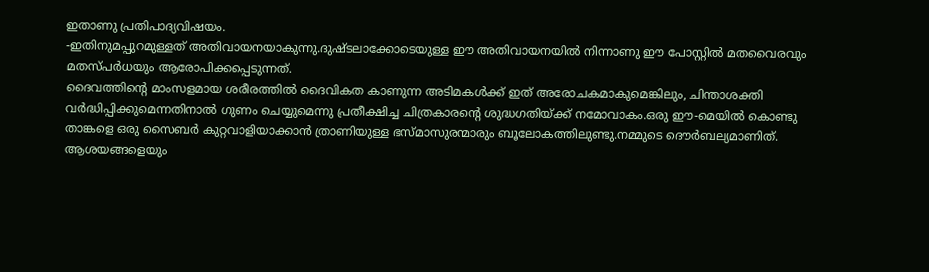ഇതാണു പ്രതിപാദ്യവിഷയം.
-ഇതിനുമപ്പുറമുള്ളത് അതിവായനയാകുന്നു.ദുഷ്ടലാക്കോടെയുള്ള ഈ അതിവായനയില്‍ നിന്നാണു ഈ പോസ്റ്റില്‍ മതവൈരവും മതസ്പര്‍ധയും ആരോപിക്കപ്പെടുന്നത്.
ദൈവത്തിന്റെ മാംസളമായ ശരീരത്തില്‍ ദൈവികത കാണുന്ന അടിമകള്‍ക്ക് ഇത് അരോചകമാകുമെങ്കിലും, ചിന്താശക്തി വര്‍ദ്ധിപ്പിക്കുമെന്നതിനാല്‍ ഗുണം ചെയ്യുമെന്നു പ്രതീക്ഷിച്ച ചിത്രകാരന്റെ ശുദ്ധഗതിയ്ക്ക് നമോവാകം.ഒരു ഈ-മെയില്‍ കൊണ്ടു താങ്കളെ ഒരു സൈബര്‍ കുറ്റവാളിയാക്കാന്‍ ത്രാണിയുള്ള ഭസ്മാസുരന്മാരും ബൂലോകത്തിലുണ്ടു.നമ്മുടെ ദൌര്‍ബല്യമാണിത്.
ആശയങ്ങളെയും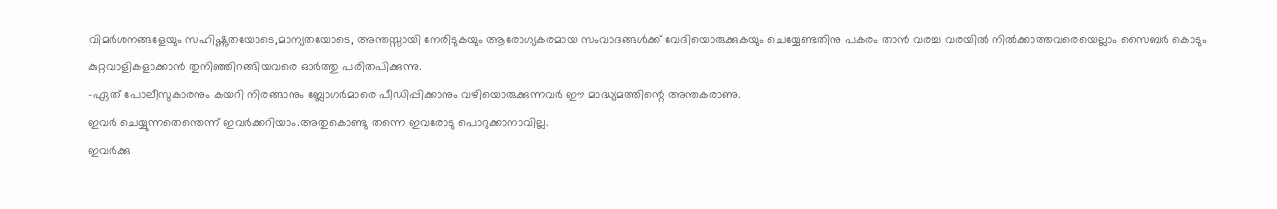വിമര്‍ശനങ്ങളേയും സഹിഷ്ണുതയോടെ,മാന്യതയോടെ, അന്തസ്സായി നേരിടുകയും ആരോഗ്യകരമായ സംവാദങ്ങള്‍ക്ക് വേദിയൊരുക്കുകയും ചെയ്യേണ്ടതിനു പകരം താന്‍ വരച്ച വരയില്‍ നില്‍ക്കാത്തവരെയെല്ലാം സൈബര്‍ കൊടും കുറ്റവാളികളാക്കാന്‍ തുനിഞ്ഞിറങ്ങിയവരെ ഓര്‍ത്തു പരിതപിക്കുന്നു.
-ഏത് പോലീസുകാരനും കയറി നിരങ്ങാനും ബ്ലോഗര്‍മാരെ പീഡിപ്പിക്കാനും വഴിയൊരുക്കുന്നവര്‍ ഈ മാദ്ധ്യമത്തിന്റെ അന്തകരാണു.
ഇവര്‍ ചെയ്യുന്നതെന്തെന്ന് ഇവര്‍ക്കറിയാം.അതുകൊണ്ടു തന്നെ ഇവരോടു പൊറുക്കാനാവില്ല.
ഇവര്‍ക്കു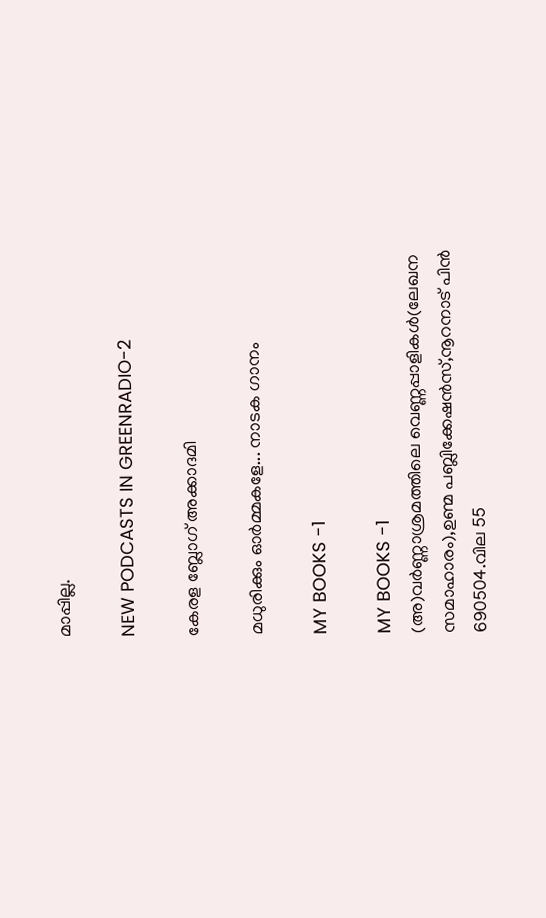മാപ്പില്ല.

NEW PODCASTS IN GREENRADIO-2

കേരള ബ്ലോഗ് അക്കാദമി

മധുരിക്കും ഓര്‍മ്മകളേ... നാടക ഗാനം

MY BOOKS -1

MY BOOKS -1
(അ)വര്‍ണ്ണാശ്രമത്തിലെ വെണ്ണപ്പാളികള്‍(ലേഖന സമാഹാരം),ഉണ്മ പബ്ലിക്കേഷന്‍സ്,നൂറനാട് പിന്‍ 690504.വില 55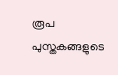രൂപ പുസ്തകങ്ങളുടെ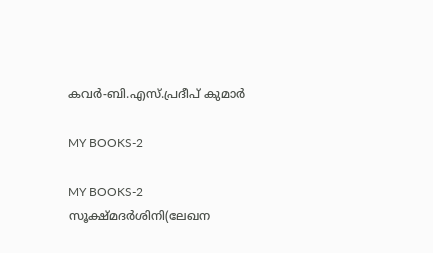കവര്‍-ബി.എസ്.പ്രദീപ് കുമാര്‍

MY BOOKS-2

MY BOOKS-2
സൂക്ഷ്മദര്‍ശി‍നി(ലേഖന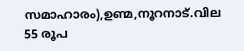സമാഹാരം),ഉണ്മ,നൂറനാട്.വില 55 രൂപ